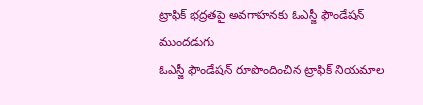ట్రాఫిక్ భద్రతపై అవగాహనకు ఓఎస్జీ ఫౌండేషన్ ముందడుగు
ఓఎస్జీ ఫౌండేషన్ రూపొందించిన ట్రాఫిక్ నియమాల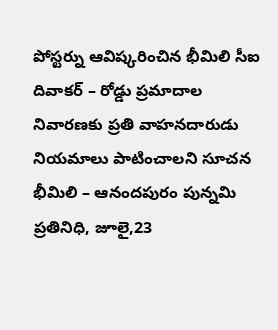పోస్టర్ను ఆవిష్కరించిన భీమిలి సీఐ దివాకర్ – రోడ్డు ప్రమాదాల నివారణకు ప్రతి వాహనదారుడు నియమాలు పాటించాలని సూచన
భీమిలి – ఆనందపురం పున్నమి ప్రతినిధి, జూలై,23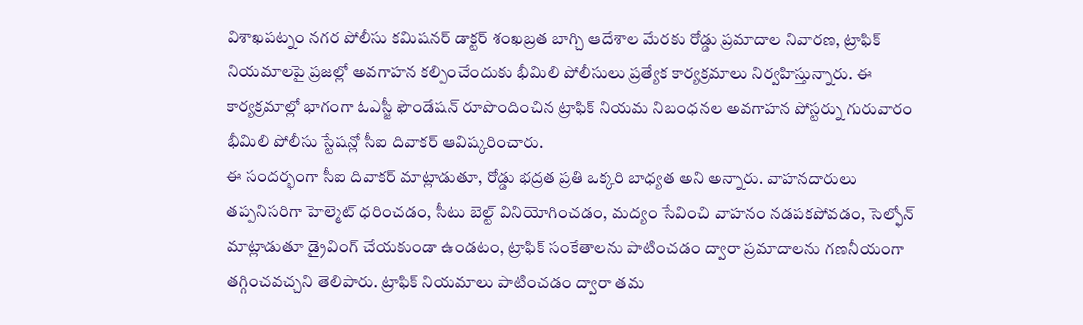విశాఖపట్నం నగర పోలీసు కమిషనర్ డాక్టర్ శంఖబ్రత బాగ్చి ఆదేశాల మేరకు రోడ్డు ప్రమాదాల నివారణ, ట్రాఫిక్ నియమాలపై ప్రజల్లో అవగాహన కల్పించేందుకు భీమిలి పోలీసులు ప్రత్యేక కార్యక్రమాలు నిర్వహిస్తున్నారు. ఈ కార్యక్రమాల్లో భాగంగా ఓఎస్జీ ఫౌండేషన్ రూపొందించిన ట్రాఫిక్ నియమ నిబంధనల అవగాహన పోస్టర్ను గురువారం భీమిలి పోలీసు స్టేషన్లో సీఐ దివాకర్ ఆవిష్కరించారు.
ఈ సందర్భంగా సీఐ దివాకర్ మాట్లాడుతూ, రోడ్డు భద్రత ప్రతి ఒక్కరి బాధ్యత అని అన్నారు. వాహనదారులు తప్పనిసరిగా హెల్మెట్ ధరించడం, సీటు బెల్ట్ వినియోగించడం, మద్యం సేవించి వాహనం నడపకపోవడం, సెల్ఫోన్ మాట్లాడుతూ డ్రైవింగ్ చేయకుండా ఉండటం, ట్రాఫిక్ సంకేతాలను పాటించడం ద్వారా ప్రమాదాలను గణనీయంగా తగ్గించవచ్చని తెలిపారు. ట్రాఫిక్ నియమాలు పాటించడం ద్వారా తమ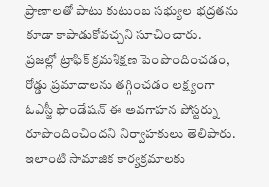ప్రాణాలతో పాటు కుటుంబ సభ్యుల భద్రతను కూడా కాపాడుకోవచ్చని సూచించారు.
ప్రజల్లో ట్రాఫిక్ క్రమశిక్షణ పెంపొందించడం, రోడ్డు ప్రమాదాలను తగ్గించడం లక్ష్యంగా ఓఎస్జీ ఫౌండేషన్ ఈ అవగాహన పోస్టర్ను రూపొందించిందని నిర్వాహకులు తెలిపారు. ఇలాంటి సామాజిక కార్యక్రమాలకు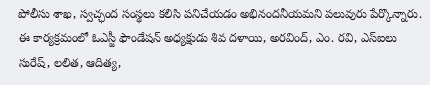పోలీసు శాఖ, స్వచ్ఛంద సంస్థలు కలిసి పనిచేయడం అభినందనీయమని పలువురు పేర్కొన్నారు.
ఈ కార్యక్రమంలో ఓఎస్జీ ఫౌండేషన్ అధ్యక్షుడు శివ దళాయి, అరవింద్, ఎం. రవి, ఎస్ఐలు సురేష్, లలిత, ఆదిత్య,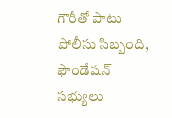గౌరీతో పాటు పోలీసు సిబ్బంది, ఫౌండేషన్ సభ్యులు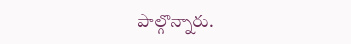పాల్గొన్నారు.